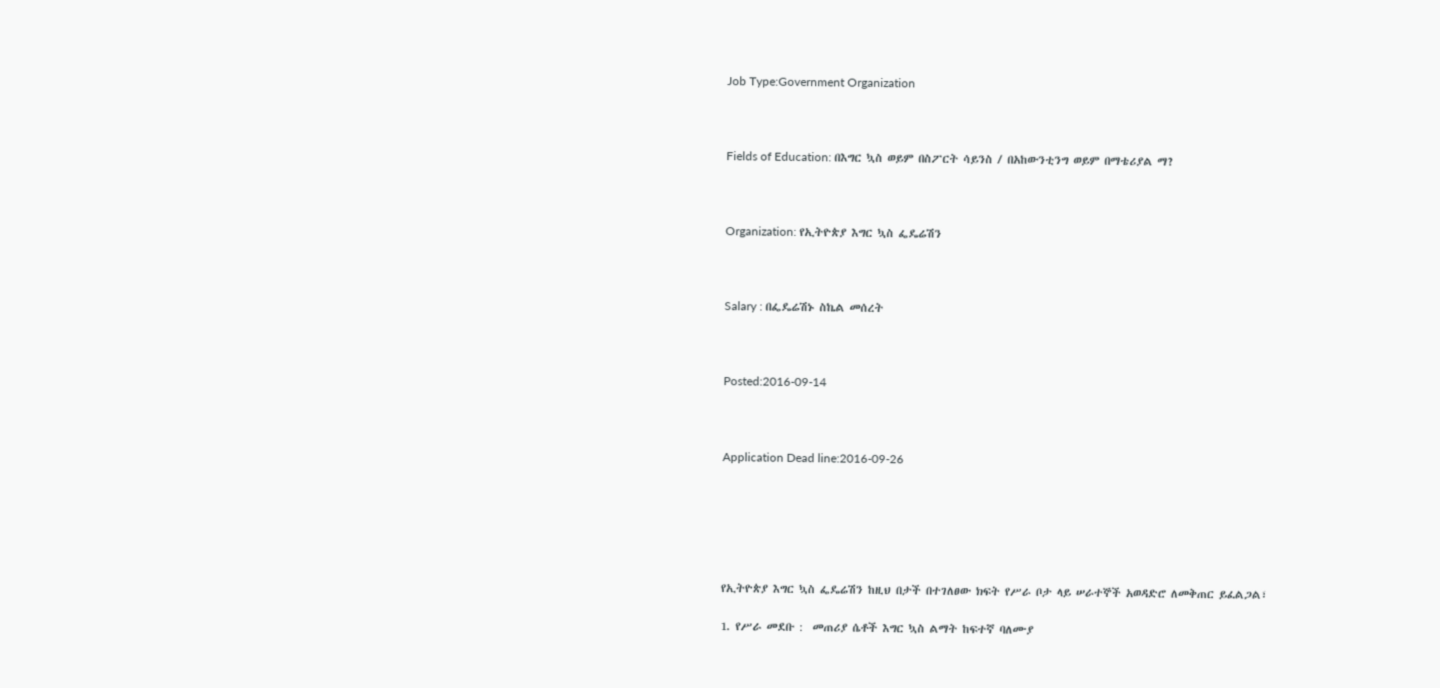Job Type:Government Organization



Fields of Education: በእግር ኳስ ወይም በስፖርት ሳይንስ / በአከውንቲንግ ወይም በማቴሪያል ማ?



Organization: የኢትዮጵያ እግር ኳስ ፌዴሬሽን



Salary : በፌዴሬሽኑ ስኬል መሰረት



Posted:2016-09-14



Application Dead line:2016-09-26






የኢትዮጵያ እግር ኳስ ፌዴሬሽን ከዚህ በታች በተገለፀው ክፍት የሥራ ቦታ ላይ ሠራተኞች አወዳድሮ ለመቅጠር ይፈልጋል፣

1. የሥራ መደቡ :  መጠሪያ ሴቶች እግር ኳስ ልማት ከፍተኛ ባለሙያ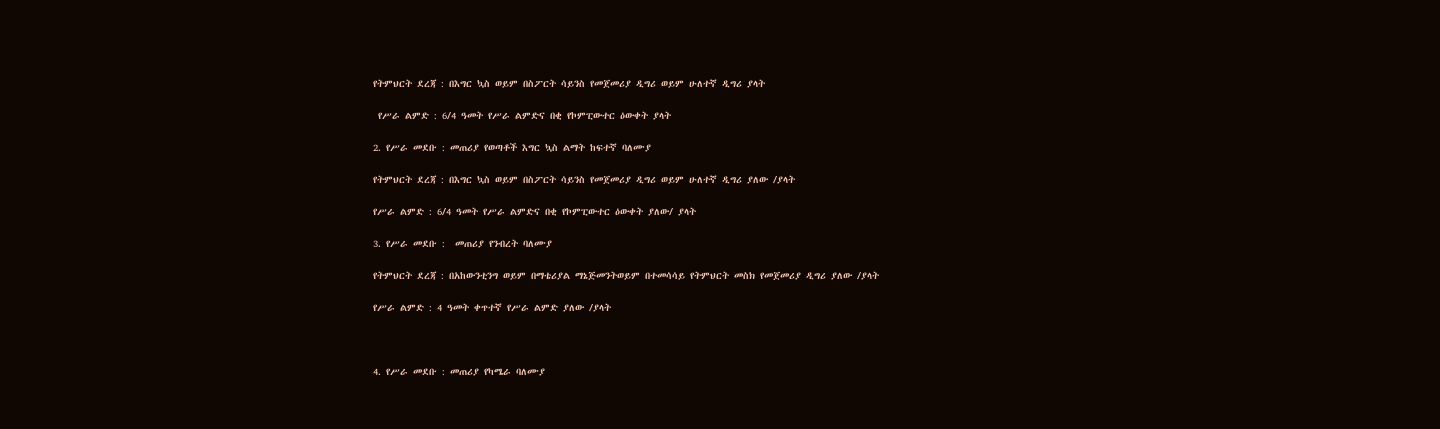የትምህርት ደረጃ : በእግር ኳስ ወይም በስፖርት ሳይንስ የመጀመሪያ ዲግሪ ወይም ሁለተኛ ዲግሪ ያላት

 የሥራ ልምድ : 6/4 ዓመት የሥራ ልምድና በቂ የኮምፒውተር ዕውቀት ያላት

2. የሥራ መደቡ : መጠሪያ የወጣቶች እግር ኳስ ልማት ከፍተኛ ባለሙያ

የትምህርት ደረጃ : በእግር ኳስ ወይም በስፖርት ሳይንስ የመጀመሪያ ዲግሪ ወይም ሁለተኛ ዲግሪ ያለው /ያላት

የሥራ ልምድ : 6/4 ዓመት የሥራ ልምድና በቂ የኮምፒውተር ዕውቀት ያለው/ ያላት

3. የሥራ መደቡ :  መጠሪያ የንብረት ባለሙያ

የትምህርት ደረጃ : በአከውንቲንግ ወይም በማቴሪያል ማኔጅመንትወይም በተመሳሳይ የትምህርት መስክ የመጀመሪያ ዲግሪ ያለው /ያላት

የሥራ ልምድ : 4 ዓመት ቀጥተኛ የሥራ ልምድ ያለው /ያላት



4. የሥራ መደቡ : መጠሪያ የካሜራ ባለሙያ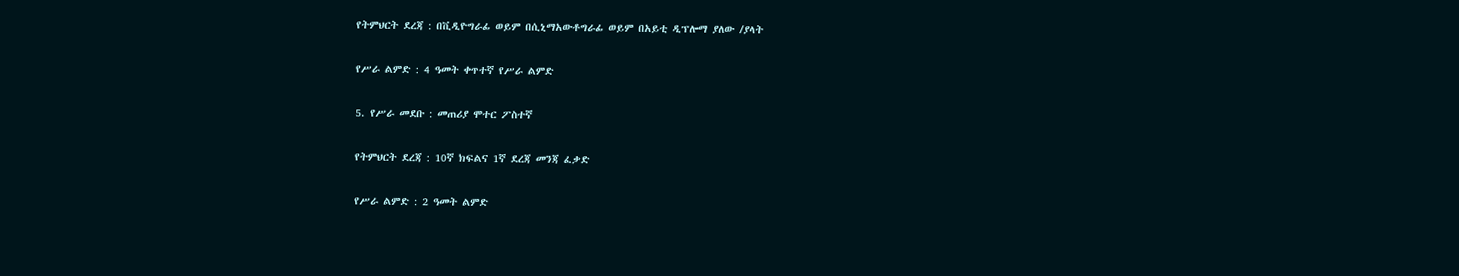የትምህርት ደረጃ : በቪዲዮግራፊ ወይም በሲኒማአውቶግራፊ ወይም በአይቲ ዲፕሎማ ያለው /ያላት

የሥራ ልምድ : 4 ዓመት ቀጥተኛ የሥራ ልምድ

5. የሥራ መደቡ : መጠሪያ ሞተር ፖስተኛ

የትምህርት ደረጃ : 10ኛ ክፍልና 1ኛ ደረጃ መንጃ ፈቃድ

የሥራ ልምድ : 2 ዓመት ልምድ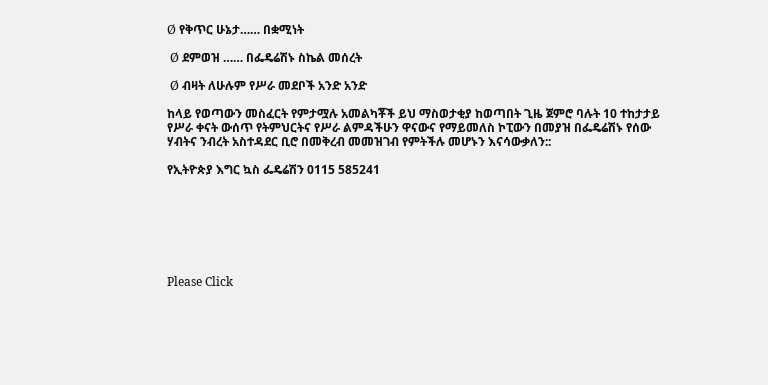Ø የቅጥር ሁኔታ…… በቋሚነት

 Ø ደምወዝ …… በፌዴሬሽኑ ስኬል መሰረት

 Ø ብዛት ለሁሉም የሥራ መደቦች አንድ አንድ

ከላይ የወጣውን መስፈርት የምታሟሉ አመልካቾች ይህ ማስወታቂያ ከወጣበት ጊዜ ጀምሮ ባሉት 10 ተከታታይ የሥራ ቀናት ውሰጥ የትምህርትና የሥራ ልምዳችሁን ዋናውና የማይመለስ ኮፒውን በመያዝ በፌዴሬሽኑ የሰው ሃብትና ንብረት አስተዳደር ቢሮ በመቅረብ መመዝገብ የምትችሉ መሆኑን እናሳውቃለን::

የኢትዮጵያ እግር ኳስ ፌዴሬሽን 0115 585241







Please Click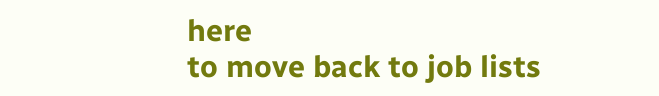here
to move back to job lists